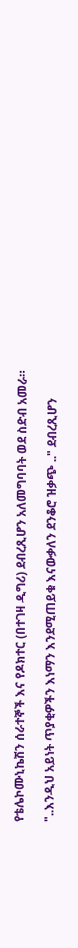የቴሌኮሙኒኬሽን ሰራተኞች እና የዶክተር (በተገዛ ዲግሪ) ደብረጺሆን አለመግባባት ወደ ስድብ አመራ።

"..እንዲህ አይነት ጥያቂዎችን እነማን እንደሚጠይቁ እናውቃለን ደንቆሮ ዝቃጭ .." ደብረጺሆን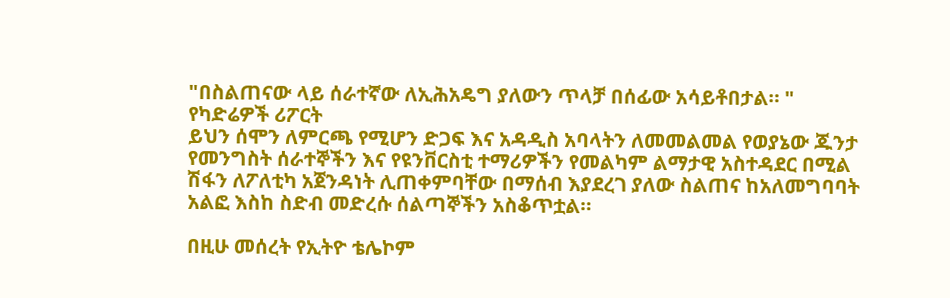"በስልጠናው ላይ ሰራተኛው ለኢሕአዴግ ያለውን ጥላቻ በሰፊው አሳይቶበታል። " የካድሬዎች ሪፖርት
ይህን ሰሞን ለምርጫ የሚሆን ድጋፍ እና አዳዲስ አባላትን ለመመልመል የወያኔው ጁንታ የመንግስት ሰራተኞችን እና የዩንቨርስቲ ተማሪዎችን የመልካም ልማታዊ አስተዳደር በሚል ሽፋን ለፖለቲካ አጀንዳነት ሊጠቀምባቸው በማሰብ እያደረገ ያለው ስልጠና ከአለመግባባት አልፎ እስከ ስድብ መድረሱ ሰልጣኞችን አስቆጥቷል።

በዚሁ መሰረት የኢትዮ ቴሌኮም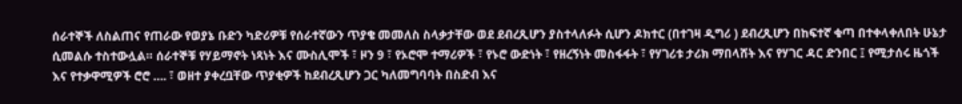ሰራተኞች ለስልጠና የጠራው የወያኔ ቡድን ካድሪዎቹ የሰራተኛውን ጥያቄ መመለስ ስላቃታቸው ወደ ደብረጺሆን ያስተላለፉት ሲሆን ዶክተር (በተገዛ ዲግሪ ) ደብረጺሆን በከፍተኛ ቁጣ በተቀላቀለበት ሁኔታ ሲመልሱ ተስተውሏል። ሰራተኞቹ የሃይማኖት ነጻነት እና ሙስሊሞች ፣ ዞን 9 ፣ የኦሮሞ ተማሪዎች ፣ የኑሮ ውድነት ፣ የዘረኝነት መስፋፋት ፣ የሃገሪቱ ታሪክ ማበላሸት እና የሃገር ዳር ድንበር ፤ የሚታሰሩ ዜጎች እና የተቃዋሚዎች ሮሮ …. ፣ ወዘተ ያቀረቧቸው ጥያቂዎች ከደብረጺሆን ጋር ካለመግባባት በስድብ እና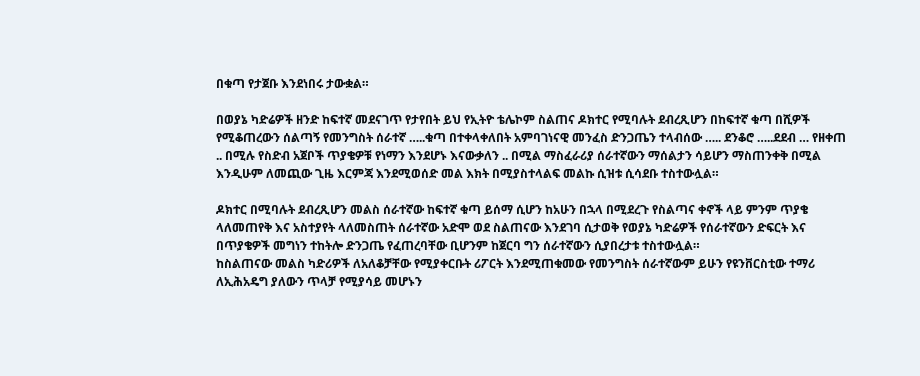በቁጣ የታጀቡ እንደነበሩ ታውቋል።

በወያኔ ካድሬዎች ዘንድ ከፍተኛ መደናገጥ የታየበት ይህ የኢትዮ ቴሌኮም ስልጠና ዶክተር የሚባሉት ደብረጺሆን በከፍተኛ ቁጣ በሺዎች የሚቆጠረውን ሰልጣኝ የመንግስት ሰራተኛ …..ቁጣ በተቀላቀለበት አምባገነናዊ መንፈስ ድንጋጤን ተላብሰው ….. ደንቆሮ …..ደደብ … የዘቀጠ .. በሚሉ የስድብ አጀቦች ጥያቄዎቹ የነማን እንደሆኑ እናውቃለን .. በሚል ማስፈራሪያ ሰራተኛውን ማሰልታን ሳይሆን ማስጠንቀቅ በሚል እንዲሁም ለመጪው ጊዜ እርምጃ እንደሚወሰድ መል እክት በሚያስተላልፍ መልኩ ሲዝቱ ሲሳደቡ ተስተውሏል።

ዶክተር በሚባሉት ደብረጺሆን መልስ ሰራተኛው ከፍተኛ ቁጣ ይሰማ ሲሆን ከአሁን በኋላ በሚደረጉ የስልጣና ቀኖች ላይ ምንም ጥያቄ ላለመጠየቅ እና አስተያየት ላለመስጠት ሰራተኛው አድሞ ወደ ስልጠናው እንደገባ ሲታወቅ የወያኔ ካድሬዎች የሰራተኛውን ድፍርት እና በጥያቄዎች መግነን ተከትሎ ድንጋጤ የፈጠረባቸው ቢሆንም ከጀርባ ግን ሰራተኛውን ሲያበረታቱ ተስተውሏል።
ከስልጠናው መልስ ካድሪዎች ለአለቆቻቸው የሚያቀርቡት ሪፖርት እንደሚጠቁመው የመንግስት ሰራተኛውም ይሁን የዩንቨርስቲው ተማሪ ለኢሕአዴግ ያለውን ጥላቻ የሚያሳይ መሆኑን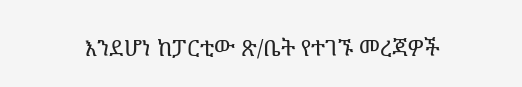እንደሆነ ከፓርቲው ጽ/ቤት የተገኙ መረጃዎች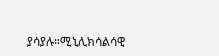ያሳያሉ።ሚኒሊክሳልሳዊ